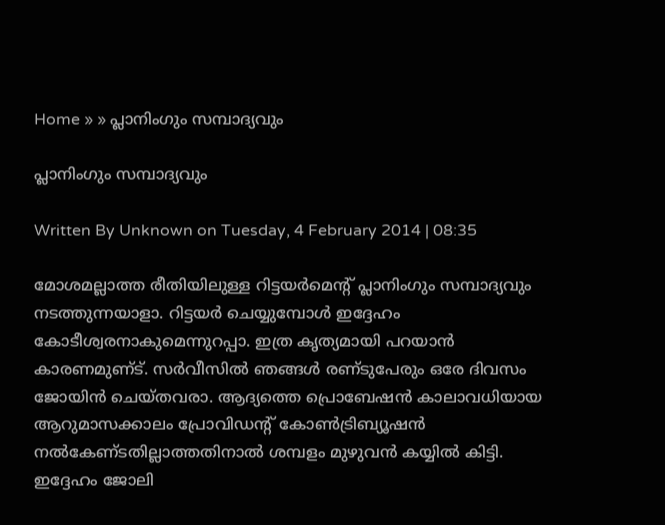Home » » പ്ലാനിംഗും സമ്പാദ്യവും

പ്ലാനിംഗും സമ്പാദ്യവും

Written By Unknown on Tuesday, 4 February 2014 | 08:35

മോശമല്ലാത്ത രീതിയിലുള്ള റിട്ടയര്‍മെന്റ്‌ പ്ലാനിംഗും സമ്പാദ്യവും നടത്തുന്നയാളാ. റിട്ടയര്‍ ചെയ്യുമ്പോള്‍ ഇദ്ദേഹം കോടീശ്വരനാകുമെന്നുറപ്പാ. ഇത്ര കൃത്യമായി പറയാന്‍ കാരണമുണ്‌ട്‌. സര്‍വീസില്‍ ഞങ്ങള്‍ രണ്‌ടുപേരും ഒരേ ദിവസം ജോയിന്‍ ചെയ്‌തവരാ. ആദ്യത്തെ പ്രൊബേഷന്‍ കാലാവധിയായ ആറുമാസക്കാലം പ്രോവിഡന്റ്‌ കോണ്‍ട്രിബ്യൂഷന്‍ നല്‍കേണ്‌ടതില്ലാത്തതിനാല്‍ ശമ്പളം മുഴുവന്‍ കയ്യില്‍ കിട്ടി. ഇദ്ദേഹം ജോലി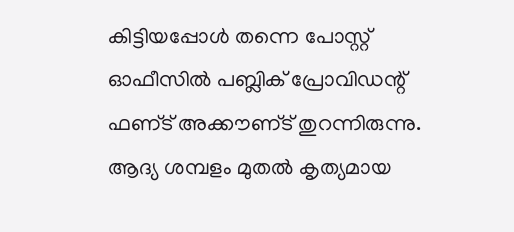കിട്ടിയപ്പോള്‍ തന്നെ പോസ്റ്റ്‌ ഓഫീസില്‍ പബ്ലിക്‌ പ്രോവിഡന്റ്‌ ഫണ്‌ട്‌ അക്കൗണ്‌ട്‌ തുറന്നിരുന്നു. ആദ്യ ശമ്പളം മുതല്‍ കൃത്യമായ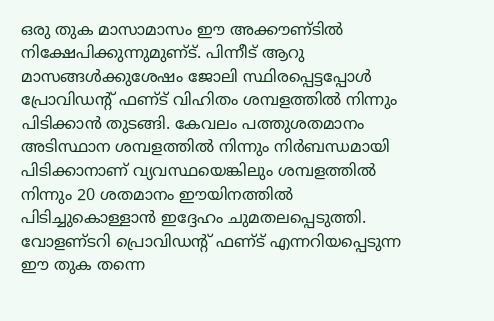ഒരു തുക മാസാമാസം ഈ അക്കൗണ്‌ടില്‍ നിക്ഷേപിക്കുന്നുമുണ്‌ട്‌. പിന്നീട്‌ ആറു മാസങ്ങള്‍ക്കുശേഷം ജോലി സ്ഥിരപ്പെട്ടപ്പോള്‍ പ്രോവിഡന്റ്‌ ഫണ്‌ട്‌ വിഹിതം ശമ്പളത്തില്‍ നിന്നും പിടിക്കാന്‍ തുടങ്ങി. കേവലം പത്തുശതമാനം അടിസ്ഥാന ശമ്പളത്തില്‍ നിന്നും നിര്‍ബന്ധമായി പിടിക്കാനാണ്‌ വ്യവസ്ഥയെങ്കിലും ശമ്പളത്തില്‍ നിന്നും 20 ശതമാനം ഈയിനത്തില്‍ പിടിച്ചുകൊള്ളാന്‍ ഇദ്ദേഹം ചുമതലപ്പെടുത്തി. വോളണ്‌ടറി പ്രൊവിഡന്റ്‌ ഫണ്‌ട്‌ എന്നറിയപ്പെടുന്ന ഈ തുക തന്നെ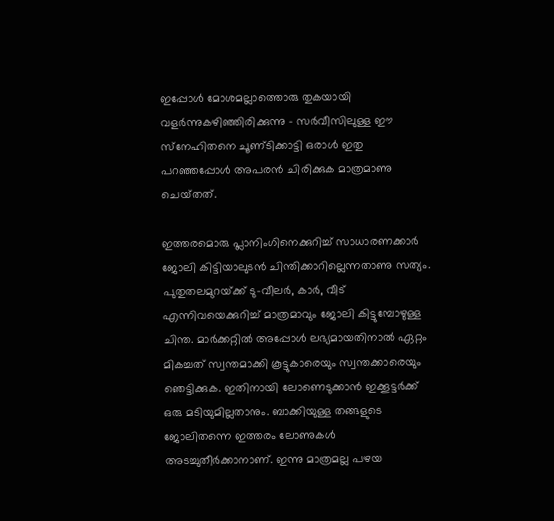ഇപ്പോള്‍ മോശമല്ലാത്തൊരു തുകയായി വളര്‍ന്നുകഴിഞ്ഞിരിക്കുന്നു - സര്‍വീസിലുള്ള ഈ സ്‌നേഹിതനെ ചൂണ്‌ടിക്കാട്ടി ഒരാള്‍ ഇതു പറഞ്ഞപ്പോള്‍ അപരന്‍ ചിരിക്കുക മാത്രമാണു ചെയ്‌തത്‌.

ഇത്തരമൊരു പ്ലാനിംഗിനെക്കുറിച്ച്‌ സാധാരണക്കാര്‍ ജോലി കിട്ടിയാലുടന്‍ ചിന്തിക്കാറില്ലെന്നതാണു സത്യം. പുതുതലമുറയ്‌ക്ക്‌ ടു-വീലര്‍, കാര്‍, വീട്‌ എന്നിവയെക്കുറിച്ച്‌ മാത്രമാവും ജോലി കിട്ടുമ്പോഴുള്ള ചിന്ത. മാര്‍ക്കറ്റില്‍ അപ്പോള്‍ ലഭ്യമായതിനാല്‍ ഏറ്റം മികച്ചത്‌ സ്വന്തമാക്കി കൂട്ടുകാരെയും സ്വന്തക്കാരെയും ഞെട്ടിക്കുക. ഇതിനായി ലോണെടുക്കാന്‍ ഇക്കൂട്ടര്‍ക്ക്‌ ഒരു മടിയുമില്ലതാനും. ബാക്കിയുള്ള തങ്ങളുടെ ജോലിതന്നെ ഇത്തരം ലോണുകള്‍ അടച്ചുതീര്‍ക്കാനാണ്‌. ഇന്നു മാത്രമല്ല പഴയ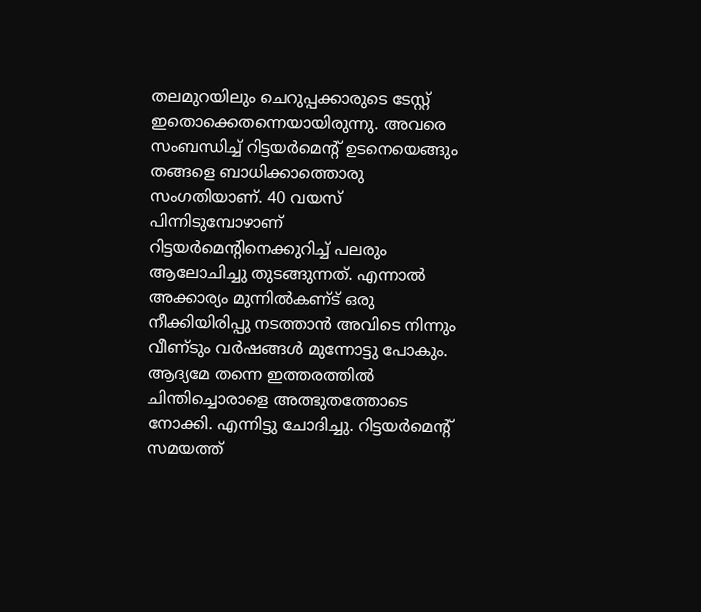തലമുറയിലും ചെറുപ്പക്കാരുടെ ടേസ്റ്റ്‌ ഇതൊക്കെതന്നെയായിരുന്നു. അവരെ സംബന്ധിച്ച്‌ റിട്ടയര്‍മെന്റ്‌ ഉടനെയെങ്ങും തങ്ങളെ ബാധിക്കാത്തൊരു സംഗതിയാണ്‌. 40 വയസ്‌ പിന്നിടുമ്പോഴാണ്‌ റിട്ടയര്‍മെന്റിനെക്കുറിച്ച്‌ പലരും ആലോചിച്ചു തുടങ്ങുന്നത്‌. എന്നാല്‍ അക്കാര്യം മുന്നില്‍കണ്‌ട്‌ ഒരു നീക്കിയിരിപ്പു നടത്താന്‍ അവിടെ നിന്നും വീണ്‌ടും വര്‍ഷങ്ങള്‍ മുന്നോട്ടു പോകും. ആദ്യമേ തന്നെ ഇത്തരത്തില്‍ ചിന്തിച്ചൊരാളെ അത്ഭുതത്തോടെ നോക്കി. എന്നിട്ടു ചോദിച്ചു. റിട്ടയര്‍മെന്റ്‌ സമയത്ത്‌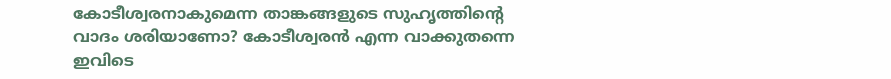കോടീശ്വരനാകുമെന്ന താങ്കങ്ങളുടെ സുഹൃത്തിന്റെ വാദം ശരിയാണോ? കോടീശ്വരന്‍ എന്ന വാക്കുതന്നെ ഇവിടെ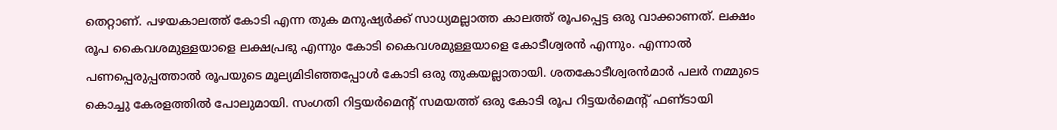തെറ്റാണ്‌. പഴയകാലത്ത്‌ കോടി എന്ന തുക മനുഷ്യര്‍ക്ക്‌ സാധ്യമല്ലാത്ത കാലത്ത്‌ രൂപപ്പെട്ട ഒരു വാക്കാണത്‌. ലക്ഷം രൂപ കൈവശമുള്ളയാളെ ലക്ഷപ്രഭു എന്നും കോടി കൈവശമുള്ളയാളെ കോടീശ്വരന്‍ എന്നും. എന്നാല്‍ പണപ്പെരുപ്പത്താല്‍ രൂപയുടെ മൂല്യമിടിഞ്ഞപ്പോള്‍ കോടി ഒരു തുകയല്ലാതായി. ശതകോടീശ്വരന്‍മാര്‍ പലര്‍ നമ്മുടെ കൊച്ചു കേരളത്തില്‍ പോലുമായി. സംഗതി റിട്ടയര്‍മെന്റ്‌ സമയത്ത്‌ ഒരു കോടി രൂപ റിട്ടയര്‍മെന്റ്‌ ഫണ്‌ടായി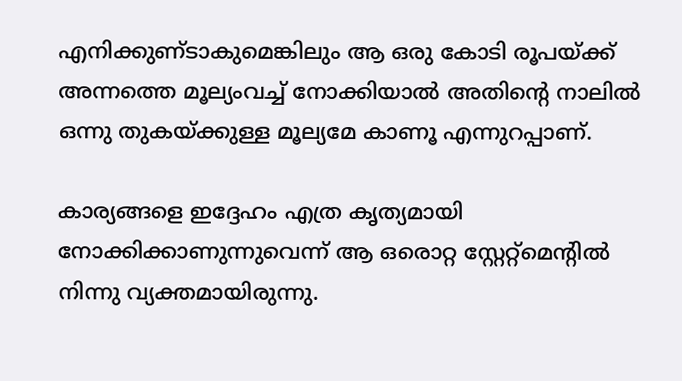എനിക്കുണ്‌ടാകുമെങ്കിലും ആ ഒരു കോടി രൂപയ്‌ക്ക്‌ അന്നത്തെ മൂല്യംവച്ച്‌ നോക്കിയാല്‍ അതിന്റെ നാലില്‍ ഒന്നു തുകയ്‌ക്കുള്ള മൂല്യമേ കാണൂ എന്നുറപ്പാണ്‌.

കാര്യങ്ങളെ ഇദ്ദേഹം എത്ര കൃത്യമായി നോക്കിക്കാണുന്നുവെന്ന്‌ ആ ഒരൊറ്റ സ്റ്റേറ്റ്‌മെന്റില്‍ നിന്നു വ്യക്തമായിരുന്നു.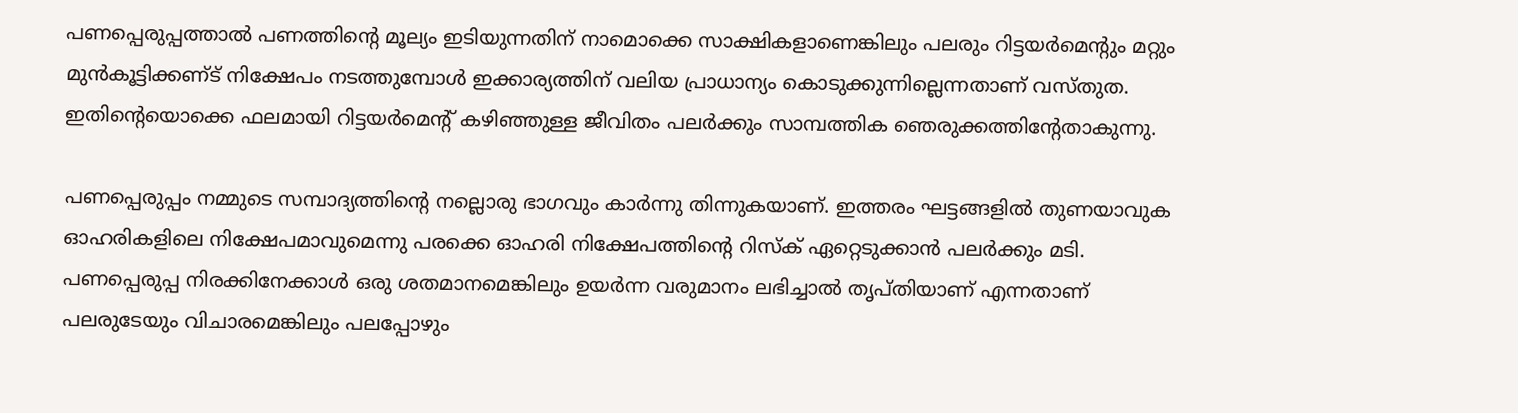പണപ്പെരുപ്പത്താല്‍ പണത്തിന്റെ മൂല്യം ഇടിയുന്നതിന്‌ നാമൊക്കെ സാക്ഷികളാണെങ്കിലും പലരും റിട്ടയര്‍മെന്റും മറ്റും മുന്‍കൂട്ടിക്കണ്‌ട്‌ നിക്ഷേപം നടത്തുമ്പോള്‍ ഇക്കാര്യത്തിന്‌ വലിയ പ്രാധാന്യം കൊടുക്കുന്നില്ലെന്നതാണ്‌ വസ്‌തുത. ഇതിന്റെയൊക്കെ ഫലമായി റിട്ടയര്‍മെന്റ്‌ കഴിഞ്ഞുള്ള ജീവിതം പലര്‍ക്കും സാമ്പത്തിക ഞെരുക്കത്തിന്റേതാകുന്നു.

പണപ്പെരുപ്പം നമ്മുടെ സമ്പാദ്യത്തിന്റെ നല്ലൊരു ഭാഗവും കാര്‍ന്നു തിന്നുകയാണ്‌. ഇത്തരം ഘട്ടങ്ങളില്‍ തുണയാവുക ഓഹരികളിലെ നിക്ഷേപമാവുമെന്നു പരക്കെ ഓഹരി നിക്ഷേപത്തിന്റെ റിസ്‌ക്‌ ഏറ്റെടുക്കാന്‍ പലര്‍ക്കും മടി. പണപ്പെരുപ്പ നിരക്കിനേക്കാള്‍ ഒരു ശതമാനമെങ്കിലും ഉയര്‍ന്ന വരുമാനം ലഭിച്ചാല്‍ തൃപ്‌തിയാണ്‌ എന്നതാണ്‌ പലരുടേയും വിചാരമെങ്കിലും പലപ്പോഴും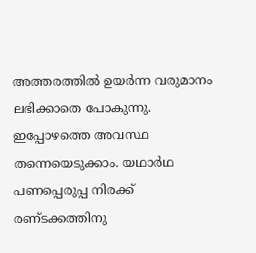അത്തരത്തില്‍ ഉയര്‍ന്ന വരുമാനം ലഭിക്കാതെ പോകുന്നു. ഇപ്പോഴത്തെ അവസ്ഥ തന്നെയെടുക്കാം. യഥാര്‍ഥ പണപ്പെരുപ്പ നിരക്ക്‌ രണ്‌ടക്കത്തിനു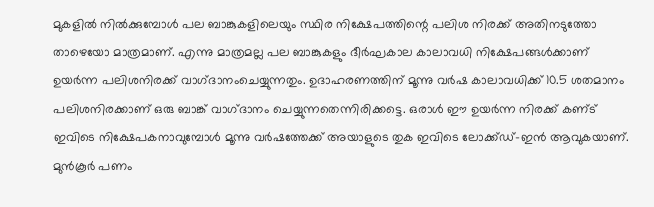മുകളില്‍ നില്‍ക്കുമ്പോള്‍ പല ബാങ്കുകളിലെയും സ്ഥിര നിക്ഷേപത്തിന്റെ പലിശ നിരക്ക്‌ അതിനടുത്തോ താഴെയോ മാത്രമാണ്‌. എന്നു മാത്രമല്ല പല ബാങ്കുകളും ദീര്‍ഘകാല കാലാവധി നിക്ഷേപങ്ങള്‍ക്കാണ്‌ ഉയര്‍ന്ന പലിശനിരക്ക്‌ വാഗ്‌ദാനംചെയ്യുന്നതും. ഉദാഹരണത്തിന്‌ മൂന്നു വര്‍ഷ കാലാവധിക്ക്‌ 10.5 ശതമാനം പലിശനിരക്കാണ്‌ ഒരു ബാങ്ക്‌ വാഗ്‌ദാനം ചെയ്യുന്നതെന്നിരിക്കട്ടെ. ഒരാള്‍ ഈ ഉയര്‍ന്ന നിരക്ക്‌ കണ്‌ട്‌ ഇവിടെ നിക്ഷേപകനാവുമ്പോള്‍ മൂന്നു വര്‍ഷത്തേക്ക്‌ അയാളുടെ തുക ഇവിടെ ലോക്ക്‌ഡ്‌-ഇന്‍ ആവുകയാണ്‌. മുന്‍കൂര്‍ പണം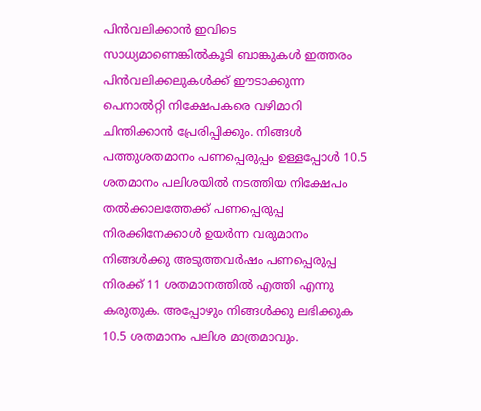പിന്‍വലിക്കാന്‍ ഇവിടെ സാധ്യമാണെങ്കില്‍കൂടി ബാങ്കുകള്‍ ഇത്തരം പിന്‍വലിക്കലുകള്‍ക്ക്‌ ഈടാക്കുന്ന പെനാല്‍റ്റി നിക്ഷേപകരെ വഴിമാറി ചിന്തിക്കാന്‍ പ്രേരിപ്പിക്കും. നിങ്ങള്‍ പത്തുശതമാനം പണപ്പെരുപ്പം ഉള്ളപ്പോള്‍ 10.5 ശതമാനം പലിശയില്‍ നടത്തിയ നിക്ഷേപം തല്‍ക്കാലത്തേക്ക്‌ പണപ്പെരുപ്പ നിരക്കിനേക്കാള്‍ ഉയര്‍ന്ന വരുമാനം നിങ്ങള്‍ക്കു അടുത്തവര്‍ഷം പണപ്പെരുപ്പ നിരക്ക്‌ 11 ശതമാനത്തില്‍ എത്തി എന്നു കരുതുക. അപ്പോഴും നിങ്ങള്‍ക്കു ലഭിക്കുക 10.5 ശതമാനം പലിശ മാത്രമാവും.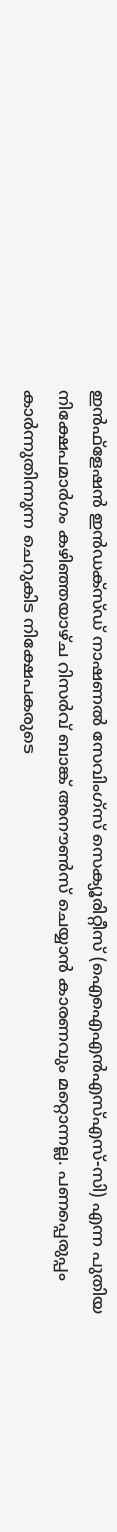ഇന്‍ഫ്‌ളേഷന്‍ ഇന്‍ഡക്‌സ്‌ഡ്‌ നാഷണല്‍ സേവിംഗ്‌സ്‌ സെക്യൂരിറ്റീസ്‌ (ഐഐഎന്‍എസ്‌എസ്‌-സി) എന്ന പുതിയ നിക്ഷേപമാര്‍ഗം കഴിഞ്ഞയാഴ്‌ച റിസര്‍വ്‌ ബാങ്ക്‌ അനൗണ്‍സ്‌ ചെയ്യാന്‍ കാരണവും മറ്റൊന്നല്ല. പണപ്പെരുപ്പം കാര്‍ന്നുതിന്നുന്ന ചെറുകിട നിക്ഷേപകരുടെ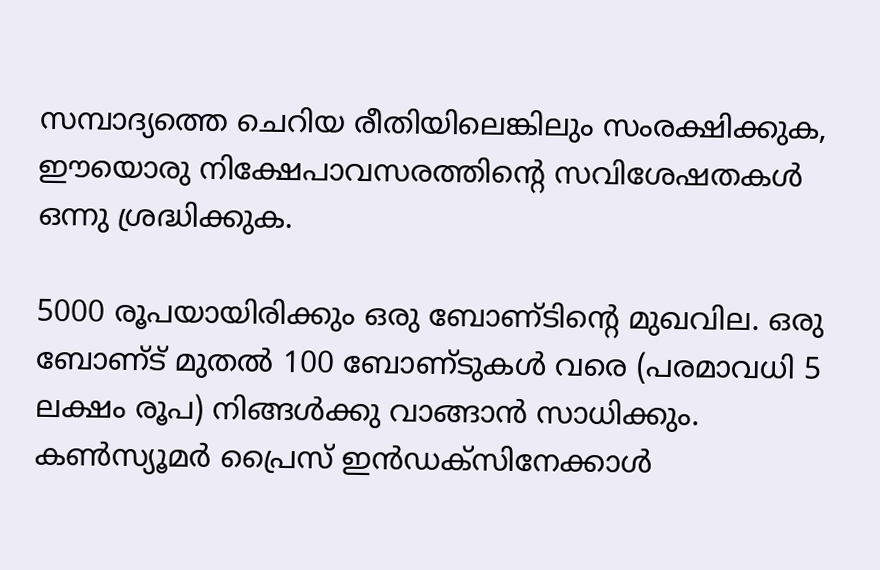സമ്പാദ്യത്തെ ചെറിയ രീതിയിലെങ്കിലും സംരക്ഷിക്കുക, ഈയൊരു നിക്ഷേപാവസരത്തിന്റെ സവിശേഷതകള്‍ ഒന്നു ശ്രദ്ധിക്കുക.

5000 രൂപയായിരിക്കും ഒരു ബോണ്‌ടിന്റെ മുഖവില. ഒരു ബോണ്‌ട്‌ മുതല്‍ 100 ബോണ്‌ടുകള്‍ വരെ (പരമാവധി 5 ലക്ഷം രൂപ) നിങ്ങള്‍ക്കു വാങ്ങാന്‍ സാധിക്കും. കണ്‍സ്യൂമര്‍ പ്രൈസ്‌ ഇന്‍ഡക്‌സിനേക്കാള്‍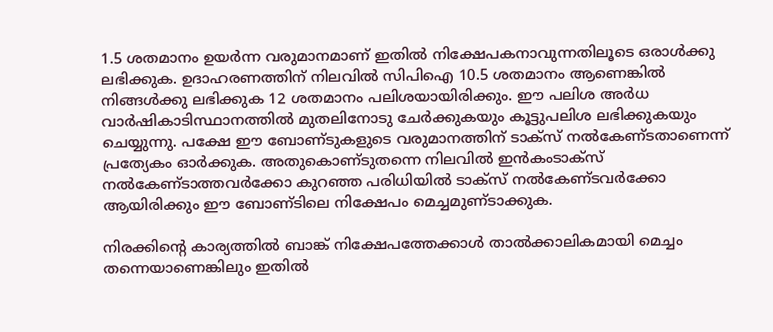1.5 ശതമാനം ഉയര്‍ന്ന വരുമാനമാണ്‌ ഇതില്‍ നിക്ഷേപകനാവുന്നതിലൂടെ ഒരാള്‍ക്കു ലഭിക്കുക. ഉദാഹരണത്തിന്‌ നിലവില്‍ സിപിഐ 10.5 ശതമാനം ആണെങ്കില്‍ നിങ്ങള്‍ക്കു ലഭിക്കുക 12 ശതമാനം പലിശയായിരിക്കും. ഈ പലിശ അര്‍ധ വാര്‍ഷികാടിസ്ഥാനത്തില്‍ മുതലിനോടു ചേര്‍ക്കുകയും കൂട്ടുപലിശ ലഭിക്കുകയും ചെയ്യുന്നു. പക്ഷേ ഈ ബോണ്‌ടുകളുടെ വരുമാനത്തിന്‌ ടാക്‌സ്‌ നല്‍കേണ്‌ടതാണെന്ന്‌ പ്രത്യേകം ഓര്‍ക്കുക. അതുകൊണ്‌ടുതന്നെ നിലവില്‍ ഇന്‍കംടാക്‌സ്‌ നല്‍കേണ്‌ടാത്തവര്‍ക്കോ കുറഞ്ഞ പരിധിയില്‍ ടാക്‌സ്‌ നല്‍കേണ്‌ടവര്‍ക്കോ ആയിരിക്കും ഈ ബോണ്‌ടിലെ നിക്ഷേപം മെച്ചമുണ്‌ടാക്കുക.

നിരക്കിന്റെ കാര്യത്തില്‍ ബാങ്ക്‌ നിക്ഷേപത്തേക്കാള്‍ താല്‍ക്കാലികമായി മെച്ചം തന്നെയാണെങ്കിലും ഇതില്‍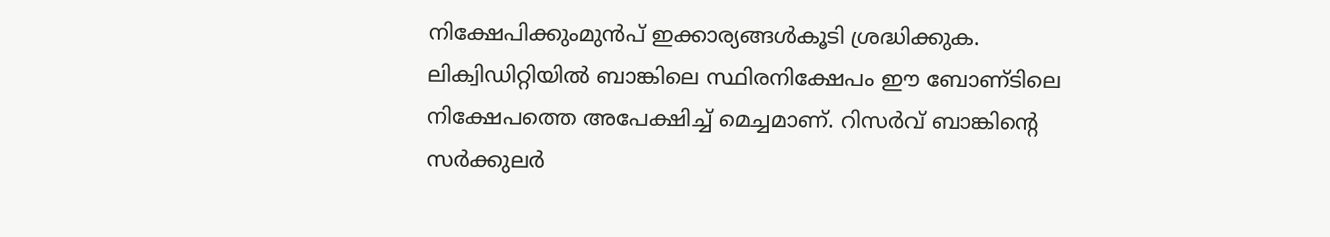നിക്ഷേപിക്കുംമുന്‍പ്‌ ഇക്കാര്യങ്ങള്‍കൂടി ശ്രദ്ധിക്കുക. ലിക്വിഡിറ്റിയില്‍ ബാങ്കിലെ സ്ഥിരനിക്ഷേപം ഈ ബോണ്‌ടിലെ നിക്ഷേപത്തെ അപേക്ഷിച്ച്‌ മെച്ചമാണ്‌. റിസര്‍വ്‌ ബാങ്കിന്റെ സര്‍ക്കുലര്‍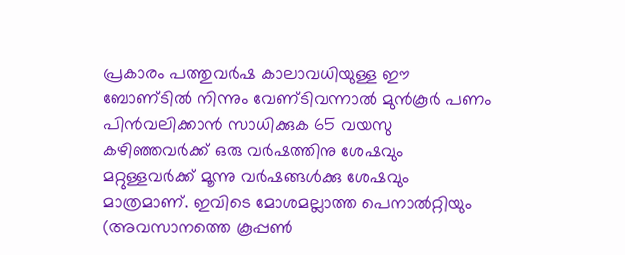പ്രകാരം പത്തുവര്‍ഷ കാലാവധിയുള്ള ഈ ബോണ്‌ടില്‍ നിന്നും വേണ്‌ടിവന്നാല്‍ മുന്‍കൂര്‍ പണം പിന്‍വലിക്കാന്‍ സാധിക്കുക 65 വയസു കഴിഞ്ഞവര്‍ക്ക്‌ ഒരു വര്‍ഷത്തിനു ശേഷവും മറ്റുള്ളവര്‍ക്ക്‌ മൂന്നു വര്‍ഷങ്ങള്‍ക്കു ശേഷവും മാത്രമാണ്‌. ഇവിടെ മോശമല്ലാത്ത പെനാല്‍റ്റിയും (അവസാനത്തെ കൂപ്പണ്‍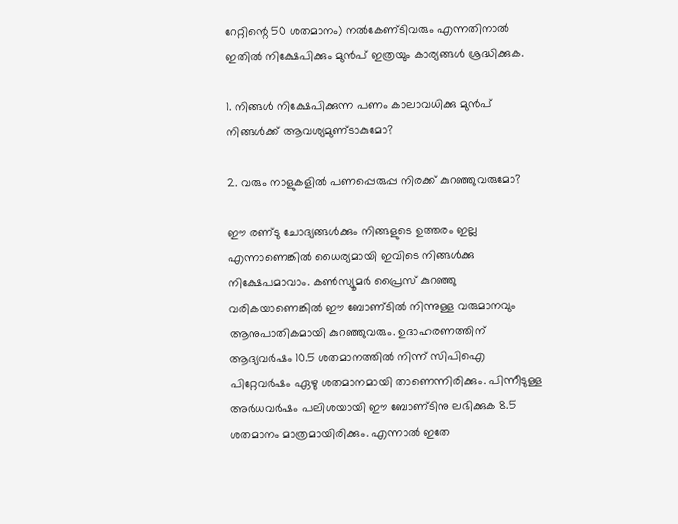റേറ്റിന്റെ 50 ശതമാനം) നല്‍കേണ്‌ടിവരും എന്നതിനാല്‍ ഇതില്‍ നിക്ഷേപിക്കും മുന്‍പ്‌ ഇത്രയും കാര്യങ്ങള്‍ ശ്രദ്ധിക്കുക.

1. നിങ്ങള്‍ നിക്ഷേപിക്കുന്ന പണം കാലാവധിക്കു മുന്‍പ്‌ നിങ്ങള്‍ക്ക്‌ ആവശ്യമുണ്‌ടാകുമോ?

2. വരും നാളുകളില്‍ പണപ്പെരുപ്പ നിരക്ക്‌ കുറഞ്ഞുവരുമോ?

ഈ രണ്‌ടു ചോദ്യങ്ങള്‍ക്കും നിങ്ങളുടെ ഉത്തരം ഇല്ല എന്നാണെങ്കില്‍ ധൈര്യമായി ഇവിടെ നിങ്ങള്‍ക്കു നിക്ഷേപമാവാം. കണ്‍സ്യൂമര്‍ പ്രൈസ്‌ കുറഞ്ഞു വരികയാണെങ്കില്‍ ഈ ബോണ്‌ടില്‍ നിന്നുള്ള വരുമാനവും ആനുപാതികമായി കുറഞ്ഞുവരും. ഉദാഹരണത്തിന്‌ ആദ്യവര്‍ഷം 10.5 ശതമാനത്തില്‍ നിന്ന്‌ സിപിഐ പിറ്റേവര്‍ഷം ഏഴു ശതമാനമായി താണെന്നിരിക്കും. പിന്നീടുള്ള അര്‍ധവര്‍ഷം പലിശയായി ഈ ബോണ്‌ടിനു ലഭിക്കുക 8.5 ശതമാനം മാത്രമായിരിക്കും. എന്നാല്‍ ഇതേ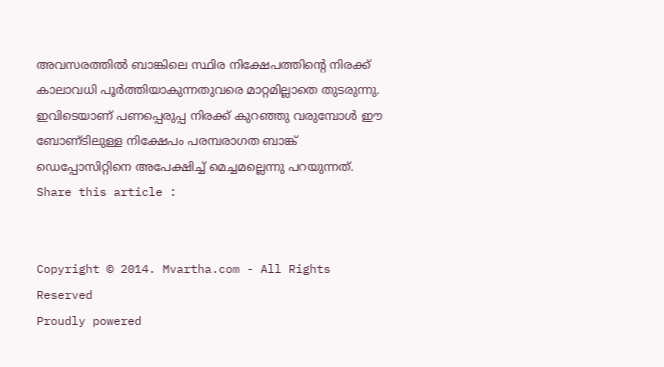അവസരത്തില്‍ ബാങ്കിലെ സ്ഥിര നിക്ഷേപത്തിന്റെ നിരക്ക്‌ കാലാവധി പൂര്‍ത്തിയാകുന്നതുവരെ മാറ്റമില്ലാതെ തുടരുന്നു. ഇവിടെയാണ്‌ പണപ്പെരുപ്പ നിരക്ക്‌ കുറഞ്ഞു വരുമ്പോള്‍ ഈ ബോണ്‌ടിലുള്ള നിക്ഷേപം പരമ്പരാഗത ബാങ്ക്‌ ഡെപ്പോസിറ്റിനെ അപേക്ഷിച്ച്‌ മെച്ചമല്ലെന്നു പറയുന്നത്‌.
Share this article :


Copyright © 2014. Mvartha.com - All Rights Reserved
Proudly powered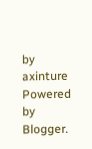by axinture
Powered by Blogger.